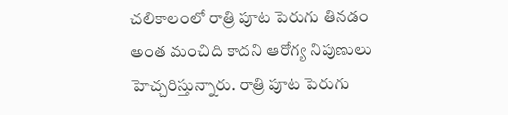చలికాలంలో రాత్రి పూట పెరుగు తినడం అంత మంచిది కాదని ఆరోగ్య నిపుణులు హెచ్చరిస్తున్నారు. రాత్రి పూట పెరుగు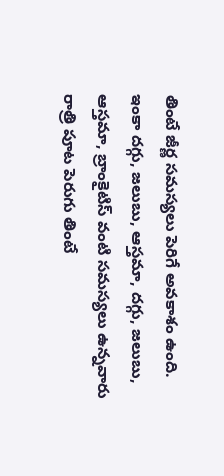తింటే జీర్ణ సమస్యలు పెరిగే అవకాశం ఉంది. ఇంకా దగ్గు, జలుబు, ఆస్తమా, దగ్గు, జలుబు, ఆస్తమా, బ్రాంకైటిస్ వంటి సమస్యలు ఉన్నవారు రాత్రి పూట పెరుగు తింటే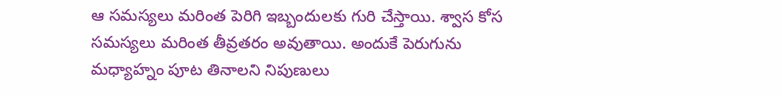ఆ సమస్యలు మరింత పెరిగి ఇబ్బందులకు గురి చేస్తాయి. శ్వాస కోస సమస్యలు మరింత తీవ్రతరం అవుతాయి. అందుకే పెరుగును మధ్యాహ్నం పూట తినాలని నిపుణులు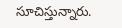సూచిస్తున్నారు.